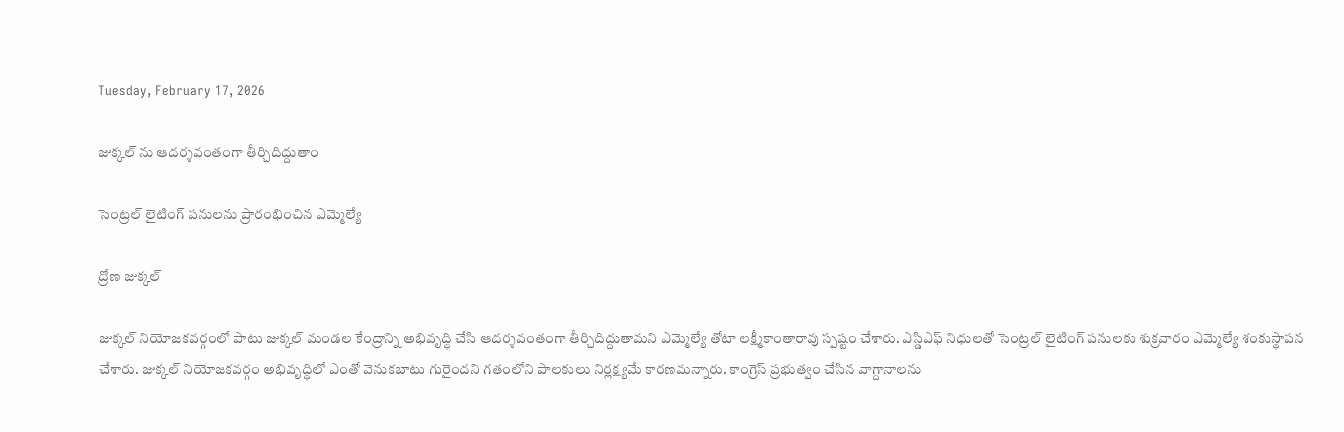Tuesday, February 17, 2026

జుక్కల్ ను ఆదర్శవంతంగా తీర్చిదిద్దుతాం

సెంట్రల్ లైటింగ్ పనులను ప్రారంభించిన ఎమ్మెల్యే

ద్రోణ జుక్కల్

జుక్కల్ నియోజకవర్గంలో పాటు జుక్కల్ మండల కేంద్రాన్ని అభివృద్ధి చేసి ఆదర్శవంతంగా తీర్చిదిద్దుతామని ఎమ్మెల్యే తోటా లక్ష్మీకాంతారావు స్పష్టం చేశారు. ఎస్డిఎఫ్ నిధులతో సెంట్రల్ లైటింగ్ పనులకు శుక్రవారం ఎమ్మెల్యే శంకుస్థాపన చేశారు. జుక్కల్ నియోజకవర్గం అభివృద్ధిలో ఎంతో వెనుకబాటు గురైందని గతంలోని పాలకులు నిర్లక్ష్యమే కారణమన్నారు. కాంగ్రెస్ ప్రభుత్వం చేసిన వాగ్దానాలను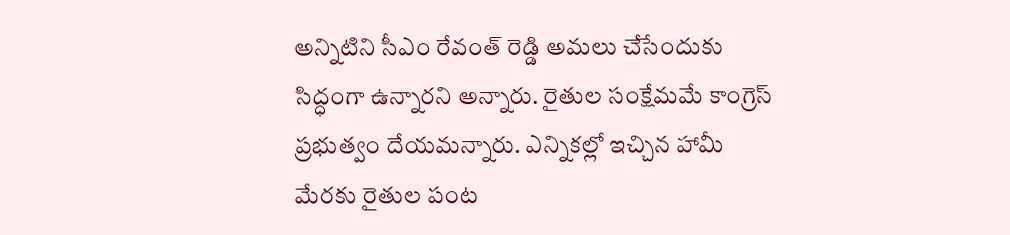అన్నిటిని సీఎం రేవంత్ రెడ్డి అమలు చేసేందుకు సిద్ధంగా ఉన్నారని అన్నారు. రైతుల సంక్షేమమే కాంగ్రెస్ ప్రభుత్వం దేయమన్నారు. ఎన్నికల్లో ఇచ్చిన హామీ మేరకు రైతుల పంట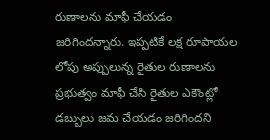రుణాలను మాఫీ చేయడం జరిగిందన్నారు. ఇప్పటికే లక్ష రూపాయల లోపు అప్పులున్న రైతుల రుణాలను ప్రభుత్వం మాఫీ చేసి రైతుల ఎకౌంట్లో డబ్బులు జమ చేయడం జరిగిందని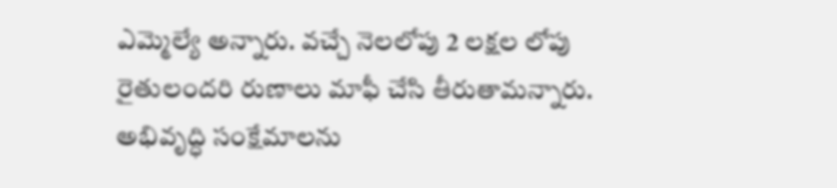ఎమ్మెల్యే అన్నారు. వచ్చే నెలలోపు 2 లక్షల లోపు రైతులందరి రుణాలు మాఫీ చేసి తీరుతామన్నారు. అభివృద్ధి సంక్షేమాలను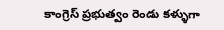కాంగ్రెస్ ప్రభుత్వం రెండు కళ్ళుగా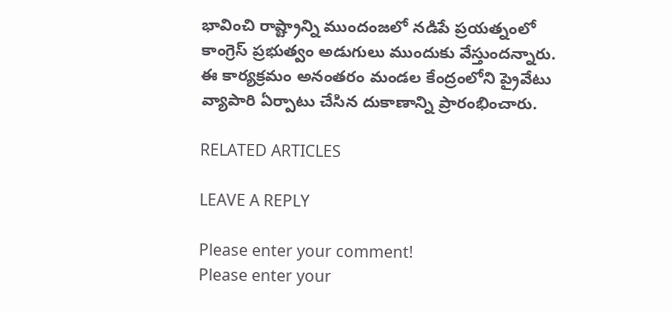భావించి రాష్ట్రాన్ని ముందంజలో నడిపే ప్రయత్నంలో కాంగ్రెస్ ప్రభుత్వం అడుగులు ముందుకు వేస్తుందన్నారు. ఈ కార్యక్రమం అనంతరం మండల కేంద్రంలోని ప్రైవేటు వ్యాపారి ఏర్పాటు చేసిన దుకాణాన్ని ప్రారంభించారు.

RELATED ARTICLES

LEAVE A REPLY

Please enter your comment!
Please enter your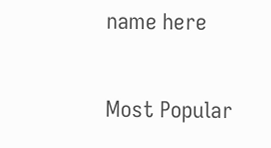name here

Most Popular